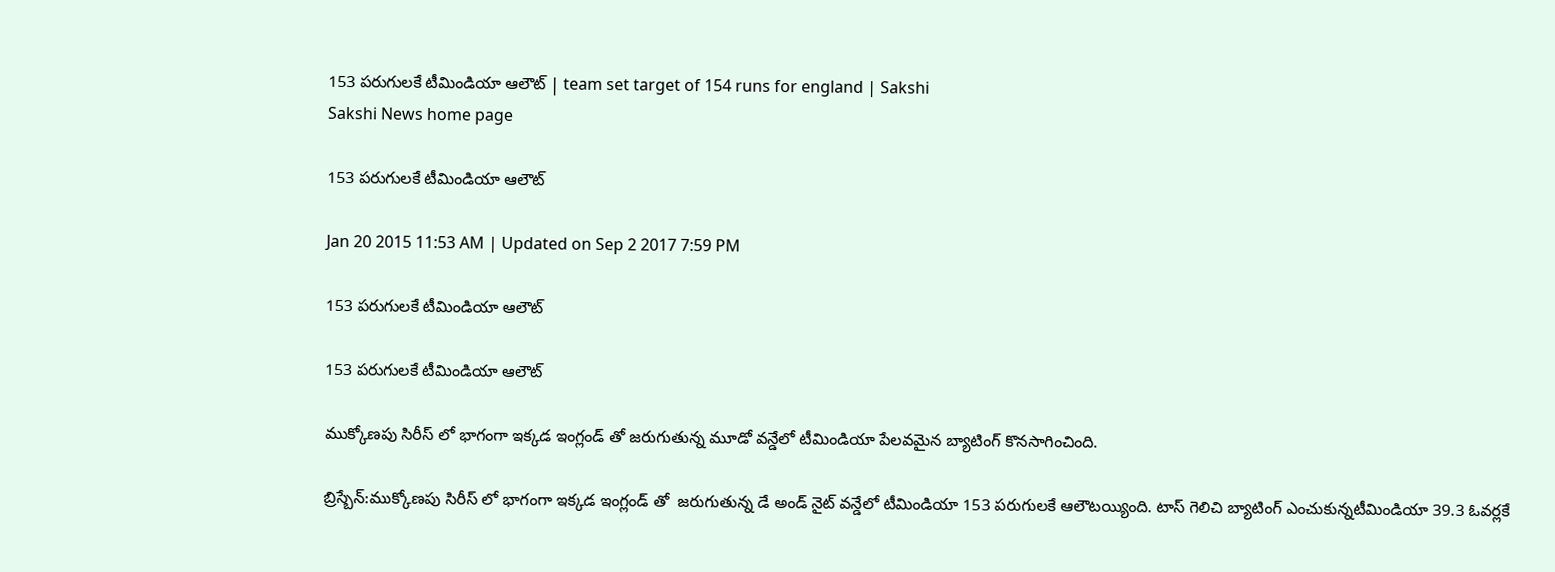153 పరుగులకే టీమిండియా ఆలౌట్ | team set target of 154 runs for england | Sakshi
Sakshi News home page

153 పరుగులకే టీమిండియా ఆలౌట్

Jan 20 2015 11:53 AM | Updated on Sep 2 2017 7:59 PM

153 పరుగులకే టీమిండియా ఆలౌట్

153 పరుగులకే టీమిండియా ఆలౌట్

ముక్కోణపు సిరీస్ లో భాగంగా ఇక్కడ ఇంగ్లండ్ తో జరుగుతున్న మూడో వన్డేలో టీమిండియా పేలవమైన బ్యాటింగ్ కొనసాగించింది.

బ్రిస్బేన్:ముక్కోణపు సిరీస్ లో భాగంగా ఇక్కడ ఇంగ్లండ్ తో  జరుగుతున్న డే అండ్ నైట్ వన్డేలో టీమిండియా 153 పరుగులకే ఆలౌటయ్యింది. టాస్ గెలిచి బ్యాటింగ్ ఎంచుకున్నటీమిండియా 39.3 ఓవర్లకే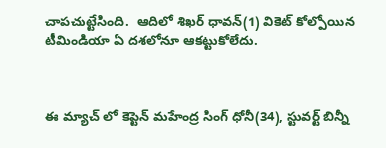చాపచుట్టేసింది.  ఆదిలో శిఖర్ ధావన్(1) వికెట్ కోల్పోయిన టీమిండియా ఏ దశలోనూ ఆకట్టుకోలేదు.



ఈ మ్యాచ్ లో కెప్టెన్ మహేంద్ర సింగ్ ధోనీ(34), స్టువర్ట్ బిన్నీ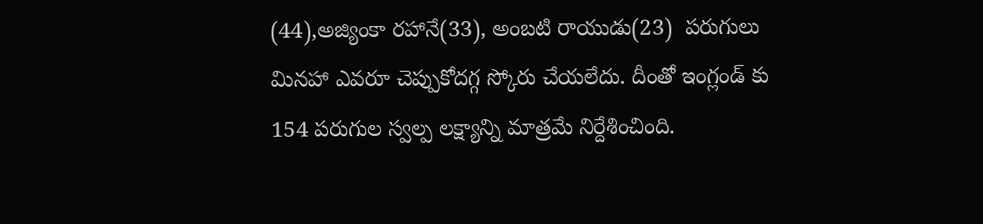(44),అజ్యింకా రహానే(33), అంబటి రాయుడు(23)  పరుగులు మినహా ఎవరూ చెప్పుకోదగ్గ స్కోరు చేయలేదు. దీంతో ఇంగ్లండ్ కు 154 పరుగుల స్వల్ప లక్ష్యాన్ని మాత్రమే నిర్దేశించింది.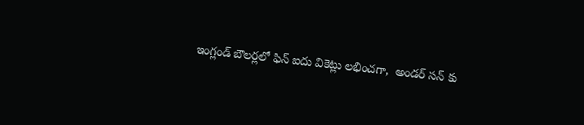ఇంగ్లండ్ బౌలర్లలో ఫిన్ ఐదు వికెట్లు లభించగా,  అండర్ సన్ కు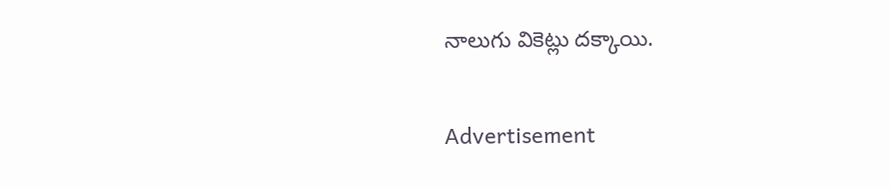నాలుగు వికెట్లు దక్కాయి.

Advertisement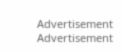Advertisement
Advertisement